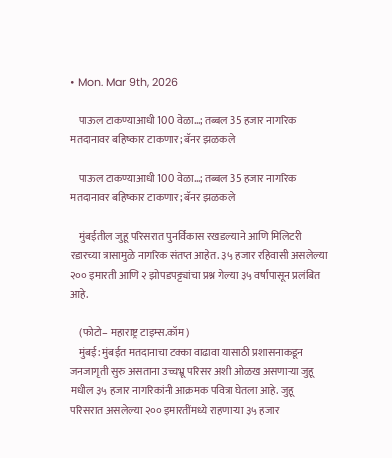• Mon. Mar 9th, 2026

    पाऊल टाकण्याआधी 100 वेळा…; तब्बल 35 हजार नागरिक मतदानावर बहिष्कार टाकणार; बॅनर झळकले

    पाऊल टाकण्याआधी 100 वेळा…; तब्बल 35 हजार नागरिक मतदानावर बहिष्कार टाकणार; बॅनर झळकले

    मुंबईतील जुहू परिसरात पुनर्विकास रखडल्याने आणि मिलिटरी रडारच्या त्रासामुळे नागरिक संतप्त आहेत. ३५ हजार रहिवासी असलेल्या २०० इमारती आणि २ झोपडपट्ट्यांचा प्रश्न गेल्या ३५ वर्षांपासून प्रलंबित आहे.

    (फोटो– महाराष्ट्र टाइम्स.कॉम)
    मुंबई: मुंबईत मतदानाचा टक्का वाढावा यासाठी प्रशासनाकडून जनजागृती सुरु असताना उच्चभ्रू परिसर अशी ओळख असणाऱ्या जुहू मधील ३५ हजार नागरिकांनी आक्रमक पवित्रा घेतला आहे. जुहू परिसरात असलेल्या २०० इमारतींमध्ये राहणाऱ्या ३५ हजार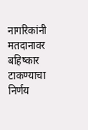नागरिकांनी मतदानावर बहिष्कार टाकण्याचा निर्णय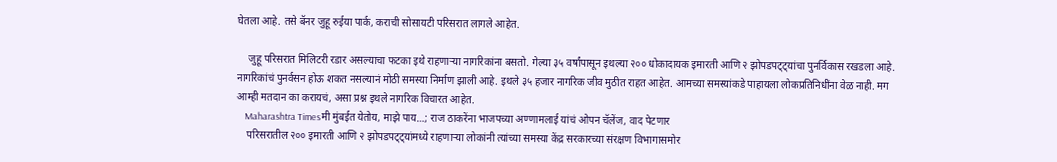घेतला आहे. तसे बॅनर जुहू रुईया पार्क, कराची सोसायटी परिसरात लागले आहेत.

    जुहू परिसरात मिलिटरी रडार असल्याचा फटका इथे राहणाऱ्या नागरिकांना बसतो. गेल्या ३५ वर्षांपासून इथल्या २०० धोकादायक इमारती आणि २ झोपडपट्ट्यांचा पुनर्विकास रखडला आहे. नागरिकांचं पुनर्वसन होऊ शकत नसल्यानं मोठी समस्या निर्माण झाली आहे. इथले ३५ हजार नागरिक जीव मुठीत राहत आहेत. आमच्या समस्यांकडे पाहायला लोकप्रतिनिधींना वेळ नाही. मग आम्ही मतदान का करायचं, असा प्रश्न इथले नागरिक विचारत आहेत.
    Maharashtra Timesमी मुंबईत येतोय, माझे पाय…; राज ठाकरेंना भाजपच्या अण्णामलाई यांचं ओपन चॅलेंज, वाद पेटणार
    परिसरातील २०० इमारती आणि २ झोपडपट्ट्यांमध्ये राहणाऱ्या लोकांनी त्यांच्या समस्या केंद्र सरकारच्या संरक्षण विभागासमोर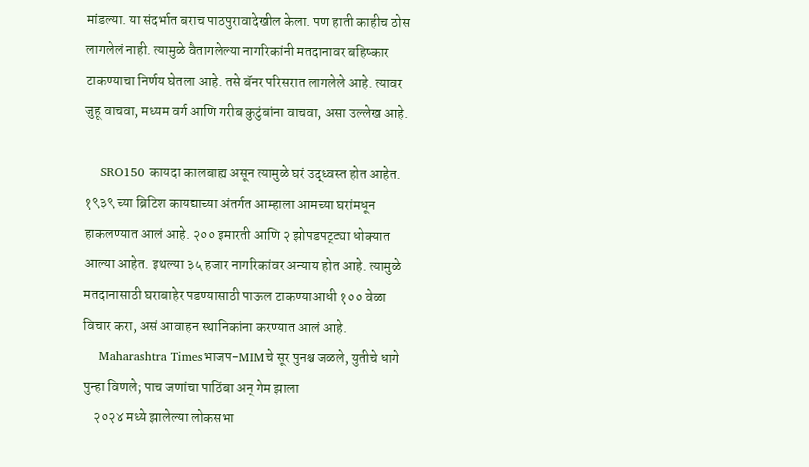मांडल्या. या संदर्भात बराच पाठपुरावादेखील केला. पण हाती काहीच ठोस लागलेलं नाही. त्यामुळे वैतागलेल्या नागरिकांनी मतदानावर बहिष्कार टाकण्याचा निर्णय घेतला आहे. तसे बॅनर परिसरात लागलेले आहे. त्यावर जुहू वाचवा, मध्यम वर्ग आणि गरीब कुटुंबांना वाचवा, असा उल्लेख आहे.

    SRO150 कायदा कालबाह्य असून त्यामुळे घरं उद्ध्वस्त होत आहेत. १९३९ च्या ब्रिटिश कायद्याच्या अंतर्गत आम्हाला आमच्या घरांमधून हाकलण्यात आलं आहे. २०० इमारती आणि २ झोपडपट्ट्या धोक्यात आल्या आहेत. इथल्या ३५ हजार नागरिकांवर अन्याय होत आहे. त्यामुळे मतदानासाठी घराबाहेर पडण्यासाठी पाऊल टाकण्याआधी १०० वेळा विचार करा, असं आवाहन स्थानिकांना करण्यात आलं आहे.
    Maharashtra Timesभाजप-MIMचे सूर पुनश्च जळले, युतीचे धागे पुन्हा विणले; पाच जणांचा पाठिंबा अन् गेम झाला
    २०२४ मध्ये झालेल्या लोकसभा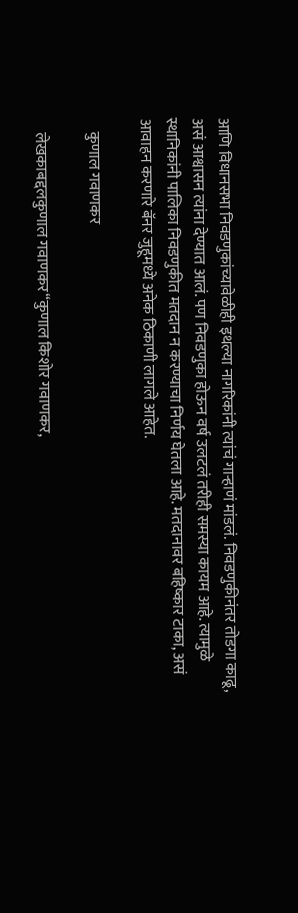आणि विधानसभा निवडणुकांच्यावेळीही इथल्या नागरिकांनी त्यांचं गाऱ्हाणं मांडलं. निवडणुकीनंतर तोडगा काढू, असं आश्वासन त्यांना देण्यात आलं. पण निवडणुका होऊन वर्ष उलटलं तरीही समस्या कायम आहे. त्यामुळे स्थानिकांनी पालिका निवडणुकीत मतदान न करण्याचा निर्णय घेतला आहे. मतदानावर बहिष्कार टाका, असं आवाहन करणारे बॅनर जुहूमध्ये अनेक ठिकाणी लागले आहेत.

    कुणाल गवाणकर

    लेखकाबद्दलकुणाल गवाणकर“कुणाल किशोर गवाणकर,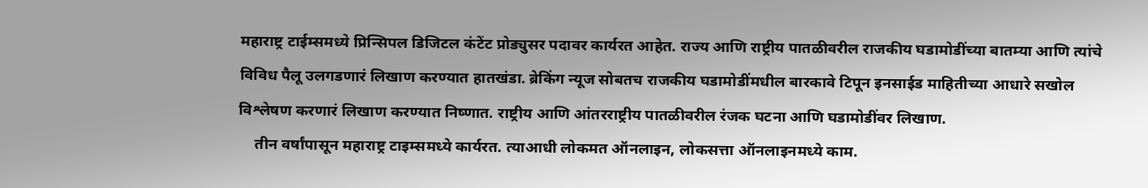महाराष्ट्र टाईम्समध्ये प्रिन्सिपल डिजिटल कंटेंट प्रोड्युसर पदावर कार्यरत आहेत. राज्य आणि राष्ट्रीय पातळीवरील राजकीय घडामोडींच्या बातम्या आणि त्यांचे विविध पैलू उलगडणारं लिखाण करण्यात हातखंडा. ब्रेकिंग न्यूज सोबतच राजकीय घडामोडींमधील बारकावे टिपून इनसाईड माहितीच्या आधारे सखोल विश्लेषण करणारं लिखाण करण्यात निष्णात. राष्ट्रीय आणि आंतरराष्ट्रीय पातळीवरील रंजक घटना आणि घडामोडींवर लिखाण.
    तीन वर्षांपासून महाराष्ट्र टाइम्समध्ये कार्यरत. त्याआधी लोकमत ऑनलाइन, लोकसत्ता ऑनलाइनमध्ये काम.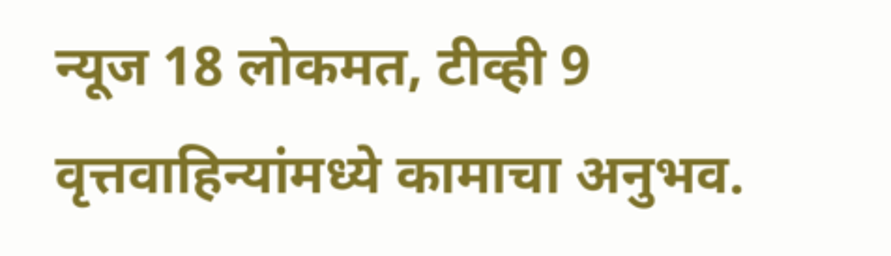न्यूज 18 लोकमत, टीव्ही 9 वृत्तवाहिन्यांमध्ये कामाचा अनुभव.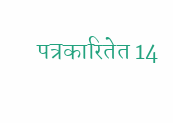पत्रकारितेत 14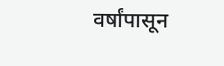वर्षांपासून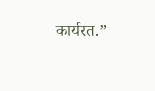कार्यरत.”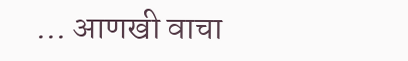… आणखी वाचा